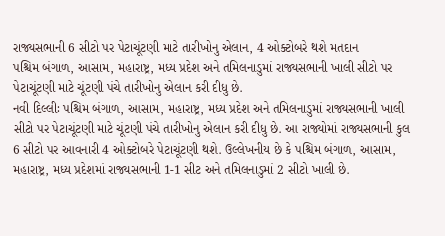રાજ્યસભાની 6 સીટો પર પેટાચૂંટણી માટે તારીખોનુ એલાન, 4 ઓક્ટોબરે થશે મતદાન
પશ્ચિમ બંગાળ, આસામ, મહારાષ્ટ્ર, મધ્ય પ્રદેશ અને તમિલનાડુમાં રાજ્યસભાની ખાલી સીટો પર પેટાચૂંટણી માટે ચૂંટણી પંચે તારીખોનુ એલાન કરી દીધુ છે.
નવી દિલ્લીઃ પશ્ચિમ બંગાળ, આસામ, મહારાષ્ટ્ર, મધ્ય પ્રદેશ અને તમિલનાડુમાં રાજ્યસભાની ખાલી સીટો પર પેટાચૂંટણી માટે ચૂંટણી પંચે તારીખોનુ એલાન કરી દીધુ છે. આ રાજ્યોમાં રાજ્યસભાની કુલ 6 સીટો પર આવનારી 4 ઓક્ટોબરે પેટાચૂંટણી થશે. ઉલ્લેખનીય છે કે પશ્ચિમ બંગાળ, આસામ, મહારાષ્ટ્ર, મધ્ય પ્રદેશમાં રાજ્યસભાની 1-1 સીટ અને તમિલનાડુમાં 2 સીટો ખાલી છે.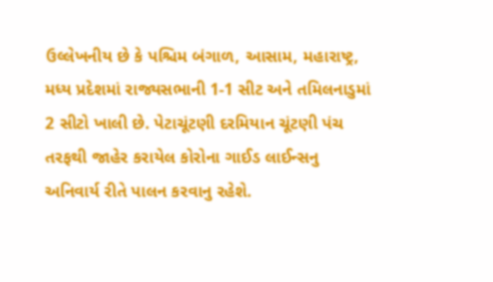ઉલ્લેખનીય છે કે પશ્ચિમ બંગાળ, આસામ, મહારાષ્ટ્ર, મધ્ય પ્રદેશમાં રાજ્યસભાની 1-1 સીટ અને તમિલનાડુમાં 2 સીટો ખાલી છે. પેટાચૂંટણી દરમિયાન ચૂંટણી પંચ તરફથી જાહેર કરાયેલ કોરોના ગાઈડ લાઈન્સનુ અનિવાર્ય રીતે પાલન કરવાનુ રહેશે.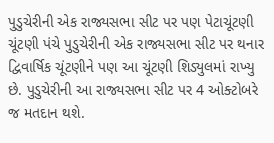પુડુચેરીની એક રાજ્યસભા સીટ પર પણ પેટાચૂંટણી
ચૂંટણી પંચે પુડુચેરીની એક રાજ્યસભા સીટ પર થનાર દ્વિવાર્ષિક ચૂંટણીને પણ આ ચૂંટણી શિડ્યુલમાં રાખ્યુ છે. પુડુચેરીની આ રાજ્યસભા સીટ પર 4 ઓક્ટોબરે જ મતદાન થશે.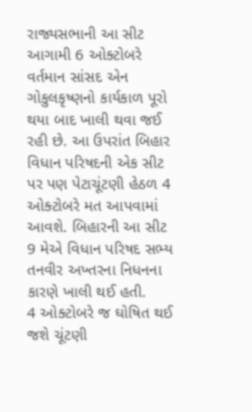રાજ્યસભાની આ સીટ આગામી 6 ઓક્ટોબરે વર્તમાન સાંસદ એન ગોકુલકૃષ્ણનો કાર્યકાળ પૂરો થયા બાદ ખાલી થવા જઈ રહી છે. આ ઉપરાંત બિહાર વિધાન પરિષદની એક સીટ પર પણ પેટાચૂંટણી હેઠળ 4 ઓક્ટોબરે મત આપવામાં આવશે. બિહારની આ સીટ 9 મેએ વિધાન પરિષદ સભ્ય તનવીર અખ્તરના નિધનના કારણે ખાલી થઈ હતી.
4 ઓક્ટોબરે જ ઘોષિત થઈ જશે ચૂંટણી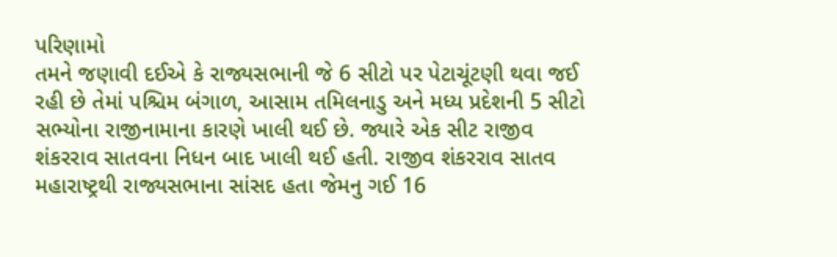પરિણામો
તમને જણાવી દઈએ કે રાજ્યસભાની જે 6 સીટો પર પેટાચૂંટણી થવા જઈ રહી છે તેમાં પશ્ચિમ બંગાળ, આસામ તમિલનાડુ અને મધ્ય પ્રદેશની 5 સીટો સભ્યોના રાજીનામાના કારણે ખાલી થઈ છે. જ્યારે એક સીટ રાજીવ શંકરરાવ સાતવના નિધન બાદ ખાલી થઈ હતી. રાજીવ શંકરરાવ સાતવ મહારાષ્ટ્રથી રાજ્યસભાના સાંસદ હતા જેમનુ ગઈ 16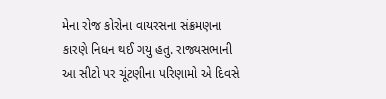મેના રોજ કોરોના વાયરસના સંક્રમણના કારણે નિધન થઈ ગયુ હતુ. રાજ્યસભાની આ સીટો પર ચૂંટણીના પરિણામો એ દિવસે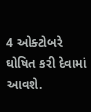4 ઓક્ટોબરે ઘોષિત કરી દેવામાં આવશે.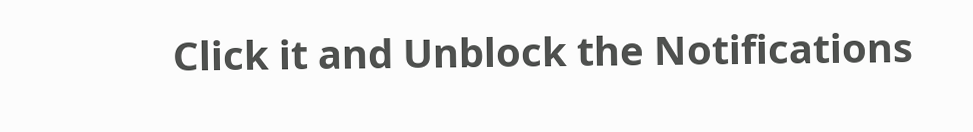Click it and Unblock the Notifications